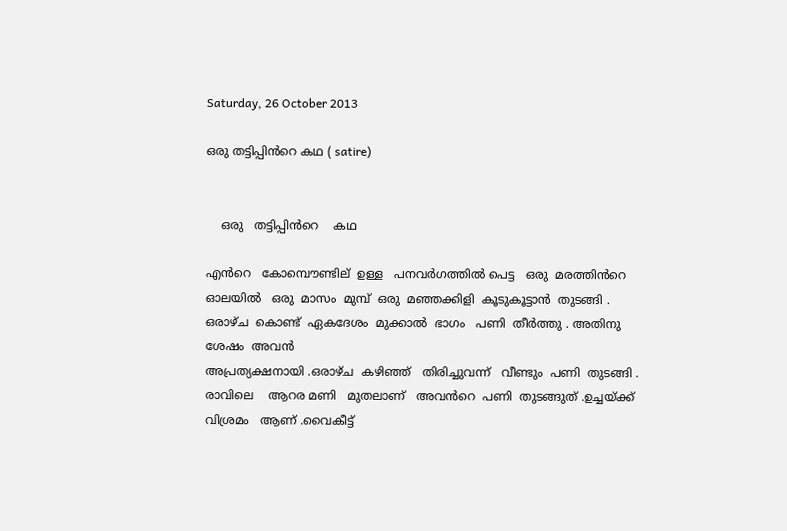Saturday, 26 October 2013

ഒരു തട്ടിപ്പിൻറെ കഥ ( satire)


    ഒരു   തട്ടിപ്പിൻറെ    കഥ

എൻറെ   കോമ്പൌണ്ടില്  ഉള്ള   പനവർഗത്തിൽ പെട്ട   ഒരു  മരത്തിൻറെ  ഓലയിൽ   ഒരു  മാസം  മുമ്പ്  ഒരു  മഞ്ഞക്കിളി  കൂടുകൂട്ടാൻ  തുടങ്ങി . ഒരാഴ്ച  കൊണ്ട്  ഏകദേശം  മുക്കാൽ  ഭാഗം   പണി  തീർത്തു . അതിനു ശേഷം  അവൻ
അപ്രത്യക്ഷനായി .ഒരാഴ്ച  കഴിഞ്ഞ്   തിരിച്ചുവന്ന്   വീണ്ടും  പണി  തുടങ്ങി .
രാവിലെ    ആറര മണി   മുതലാണ്‌   അവൻറെ  പണി  തുടങ്ങുത് .ഉച്ചയ്ക്ക്
വിശ്രമം   ആണ് .വൈകീട്ട്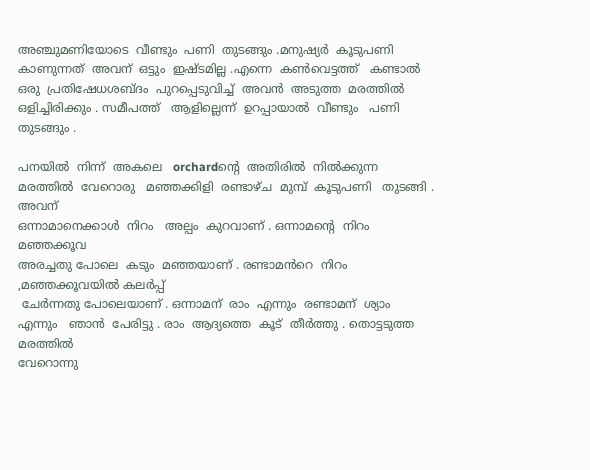അഞ്ചുമണിയോടെ  വീണ്ടും  പണി  തുടങ്ങും .മനുഷ്യർ  കൂടുപണി   കാണുന്നത്  അവന്  ഒട്ടും  ഇഷ്ടമില്ല .എന്നെ  കണ്‍വെട്ടത്ത്   കണ്ടാൽ   ഒരു  പ്രതിഷേധശബ്ദം  പുറപ്പെടുവിച്ച്  അവൻ  അടുത്ത  മരത്തിൽ  ഒളിച്ചിരിക്കും . സമീപത്ത്   ആളില്ലെന്ന്  ഉറപ്പായാൽ  വീണ്ടും   പണി  തുടങ്ങും .

പനയിൽ  നിന്ന്  അകലെ   orchardന്റെ  അതിരിൽ  നിൽക്കുന്ന  മരത്തിൽ  വേറൊരു   മഞ്ഞക്കിളി  രണ്ടാഴ്ച  മുമ്പ്  കൂടുപണി   തുടങ്ങി . അവന്
ഒന്നാമാനെക്കാൾ  നിറം   അല്പം  കുറവാണ് . ഒന്നാമന്റെ  നിറം  മഞ്ഞക്കൂവ
അരച്ചതു പോലെ  കടും  മഞ്ഞയാണ് . രണ്ടാമൻറെ  നിറം ,മഞ്ഞക്കൂവയിൽ കലർപ്പ്
 ചേർന്നതു പോലെയാണ് . ഒന്നാമന്  രാം  എന്നും  രണ്ടാമന്  ശ്യാം
എന്നും   ഞാൻ  പേരിട്ടു . രാം  ആദ്യത്തെ  കൂട്  തീർത്തു . തൊട്ടടുത്ത  മരത്തിൽ
വേറൊന്നു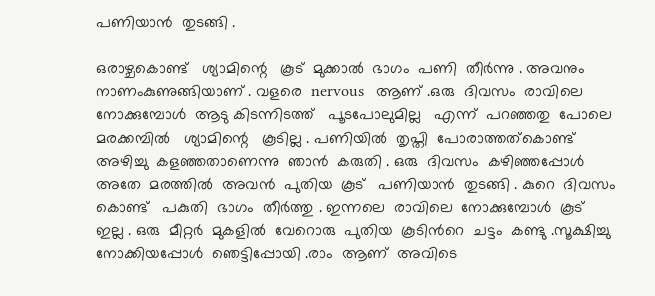പണിയാൻ  തുടങ്ങി .

ഒരാഴ്ചകൊണ്ട്   ശ്യാമിന്റെ   കൂട്  മുക്കാൽ  ഭാഗം  പണി  തീർന്നു . അവനും
നാണംകുണുങ്ങിയാണ് . വളരെ  nervous   ആണ് .ഒരു  ദിവസം  രാവിലെ  നോക്കുമ്പോൾ  ആടു കിടന്നിടത്ത്   പൂടപോലുമില്ല   എന്ന്  പറഞ്ഞതു  പോലെ
മരക്കമ്പിൽ   ശ്യാമിന്റെ   കൂടില്ല . പണിയിൽ  തൃപ്തി  പോരാത്തത്‌കൊണ്ട്
അഴിച്ചു  കളഞ്ഞതാണെന്നു  ഞാൻ  കരുതി . ഒരു  ദിവസം  കഴിഞ്ഞപ്പോൾ
അതേ  മരത്തിൽ  അവൻ  പുതിയ  കൂട്   പണിയാൻ  തുടങ്ങി . കുറെ  ദിവസം
കൊണ്ട്   പകുതി  ഭാഗം  തീർത്തു . ഇന്നലെ  രാവിലെ  നോക്കുമ്പോൾ  കൂട്
ഇല്ല . ഒരു  മീറ്റർ  മുകളിൽ  വേറൊരു  പുതിയ  കൂടിൻറെ  ചട്ടം  കണ്ടു .സൂക്ഷിച്ചു  നോക്കിയപ്പോൾ  ഞെട്ടിപ്പോയി .രാം  ആണ്  അവിടെ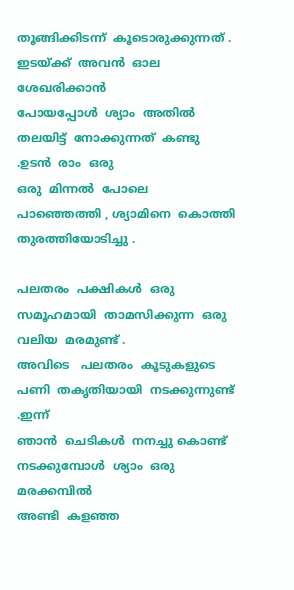തൂങ്ങിക്കിടന്ന്  കൂടൊരുക്കുന്നത് . ഇടയ്ക്ക്  അവൻ  ഓല  ശേഖരിക്കാൻ
പോയപ്പോൾ  ശ്യാം  അതിൽ   തലയിട്ട്  നോക്കുന്നത്  കണ്ടു .ഉടൻ  രാം  ഒരു
ഒരു  മിന്നൽ  പോലെ  പാഞ്ഞെത്തി , ശ്യാമിനെ  കൊത്തി  തുരത്തിയോടിച്ചു .

പലതരം  പക്ഷികൾ  ഒരു  സമൂഹമായി  താമസിക്കുന്ന  ഒരു  വലിയ  മരമുണ്ട് .
അവിടെ   പലതരം  കൂടുകളുടെ  പണി  തകൃതിയായി  നടക്കുന്നുണ്ട് .ഇന്ന്
ഞാൻ  ചെടികൾ  നനച്ചു കൊണ്ട്   നടക്കുമ്പോൾ  ശ്യാം  ഒരു  മരക്കമ്പിൽ
അണ്ടി  കളഞ്ഞ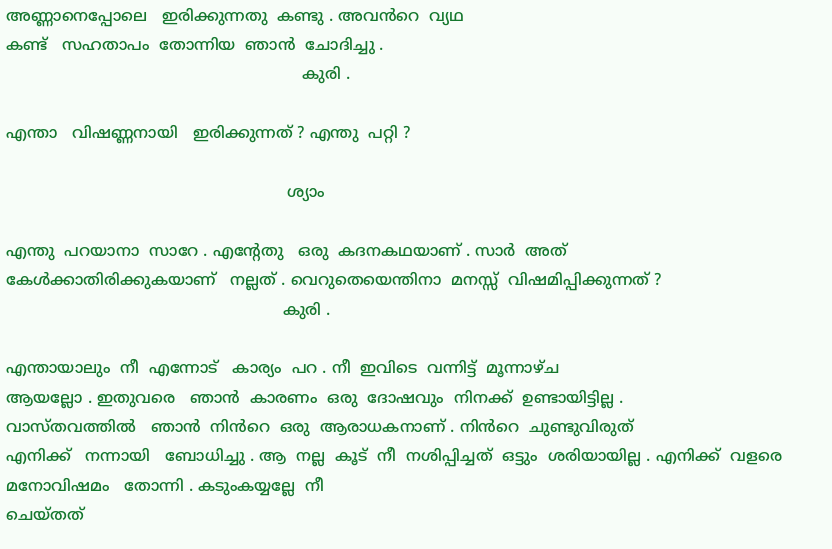അണ്ണാനെപ്പോലെ   ഇരിക്കുന്നതു  കണ്ടു . അവൻറെ  വ്യഥ
കണ്ട്   സഹതാപം  തോന്നിയ  ഞാൻ  ചോദിച്ചു .
                                                            കുരി .

എന്താ   വിഷണ്ണനായി   ഇരിക്കുന്നത് ? എന്തു  പറ്റി ?

                                                         ശ്യാം

എന്തു  പറയാനാ  സാറേ . എന്റേതു   ഒരു  കദനകഥയാണ് . സാർ  അത്
കേൾക്കാതിരിക്കുകയാണ്   നല്ലത് . വെറുതെയെന്തിനാ  മനസ്സ്  വിഷമിപ്പിക്കുന്നത് ?
                                                        കുരി .

എന്തായാലും  നീ  എന്നോട്   കാര്യം  പറ . നീ  ഇവിടെ  വന്നിട്ട്  മൂന്നാഴ്ച
ആയല്ലോ . ഇതുവരെ   ഞാൻ  കാരണം  ഒരു  ദോഷവും  നിനക്ക്  ഉണ്ടായിട്ടില്ല .
വാസ്തവത്തിൽ   ഞാൻ  നിൻറെ  ഒരു  ആരാധകനാണ് . നിൻറെ  ചുണ്ടുവിരുത്
എനിക്ക്   നന്നായി   ബോധിച്ചു . ആ  നല്ല  കൂട്  നീ  നശിപ്പിച്ചത്  ഒട്ടും  ശരിയായില്ല . എനിക്ക്  വളരെ  മനോവിഷമം   തോന്നി . കടുംകയ്യല്ലേ  നീ
ചെയ്തത്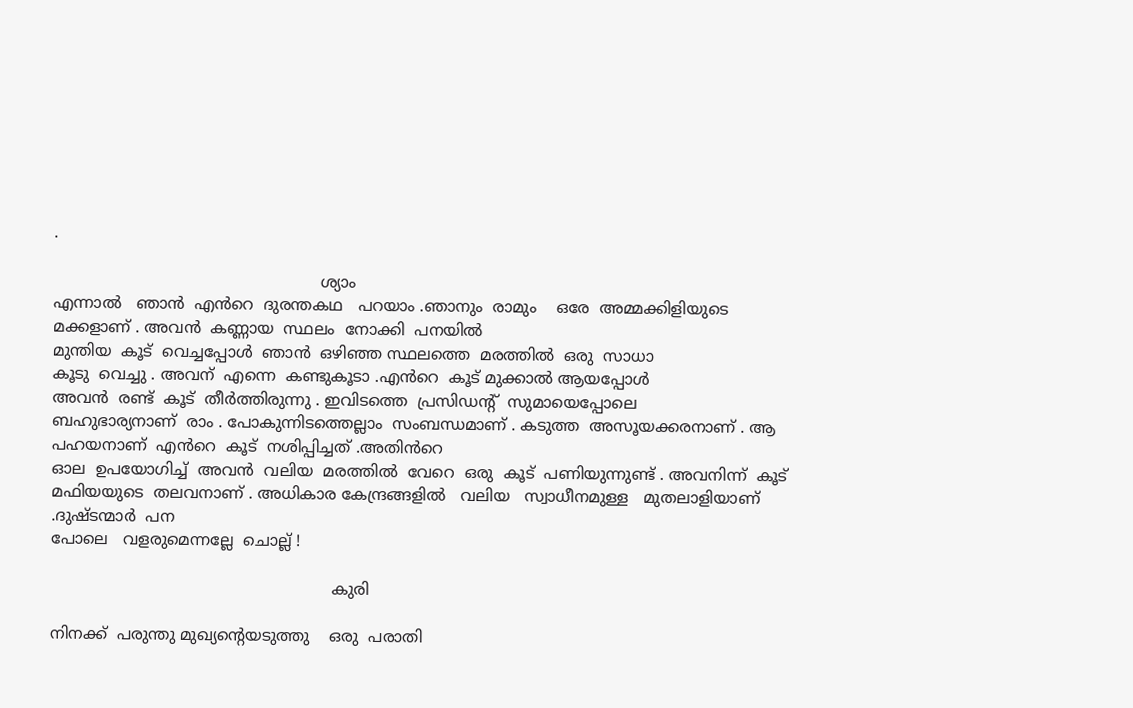.

                                                      ശ്യാം
എന്നാൽ   ഞാൻ  എൻറെ  ദുരന്തകഥ   പറയാം .ഞാനും  രാമും    ഒരേ  അമ്മക്കിളിയുടെ  മക്കളാണ് . അവൻ  കണ്ണായ  സ്ഥലം  നോക്കി  പനയിൽ
മുന്തിയ  കൂട്  വെച്ചപ്പോൾ  ഞാൻ  ഒഴിഞ്ഞ സ്ഥലത്തെ  മരത്തിൽ  ഒരു  സാധാ
കൂടു  വെച്ചു . അവന്  എന്നെ  കണ്ടുകൂടാ .എൻറെ  കൂട് മുക്കാൽ ആയപ്പോൾ
അവൻ  രണ്ട്  കൂട്  തീർത്തിരുന്നു . ഇവിടത്തെ  പ്രസിഡന്റ്‌  സുമായെപ്പോലെ
ബഹുഭാര്യനാണ്  രാം . പോകുന്നിടത്തെല്ലാം  സംബന്ധമാണ് . കടുത്ത  അസൂയക്കരനാണ് . ആ  പഹയനാണ്  എൻറെ  കൂട്  നശിപ്പിച്ചത് .അതിൻറെ
ഓല  ഉപയോഗിച്ച്  അവൻ  വലിയ  മരത്തിൽ  വേറെ  ഒരു  കൂട്  പണിയുന്നുണ്ട് . അവനിന്ന്  കൂട് മഫിയയുടെ  തലവനാണ് . അധികാര കേന്ദ്രങ്ങളിൽ   വലിയ   സ്വാധീനമുള്ള   മുതലാളിയാണ് .ദുഷ്ടന്മാർ  പന
പോലെ   വളരുമെന്നല്ലേ  ചൊല്ല് !

                                                         കുരി

നിനക്ക്  പരുന്തു മുഖ്യന്റെയടുത്തു    ഒരു  പരാതി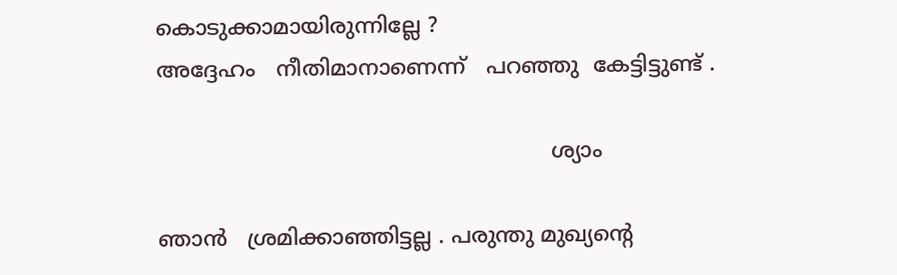കൊടുക്കാമായിരുന്നില്ലേ ?
അദ്ദേഹം   നീതിമാനാണെന്ന്   പറഞ്ഞു  കേട്ടിട്ടുണ്ട് .

                                                          ശ്യാം

ഞാൻ   ശ്രമിക്കാഞ്ഞിട്ടല്ല . പരുന്തു മുഖ്യന്റെ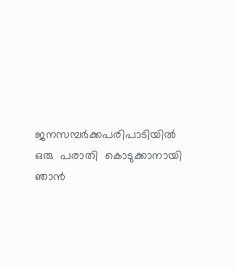ജനസമ്പർക്കപരിപാടിയിൽ
ഒരു  പരാതി  കൊടുക്കാനായി  ഞാൻ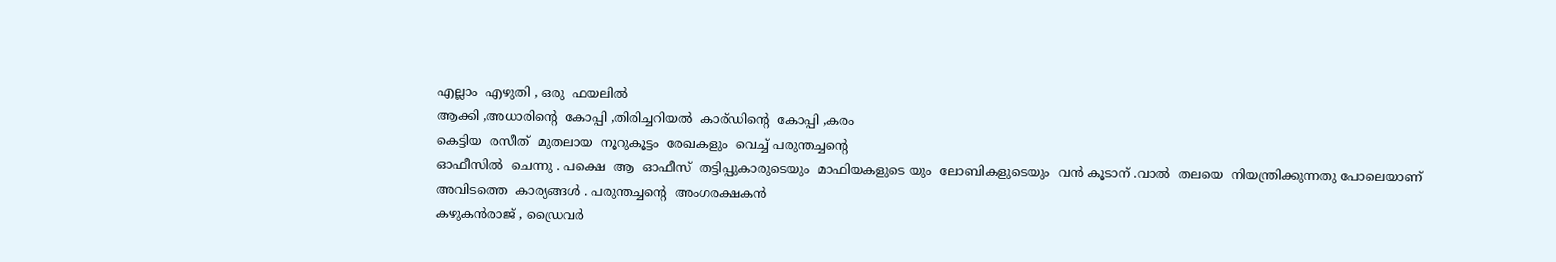എല്ലാം  എഴുതി , ഒരു  ഫയലിൽ
ആക്കി ,അധാരിന്റെ  കോപ്പി ,തിരിച്ചറിയൽ  കാര്ഡിന്റെ  കോപ്പി ,കരം
കെട്ടിയ  രസീത്  മുതലായ  നൂറുകൂട്ടം  രേഖകളും  വെച്ച് പരുന്തച്ചന്റെ
ഓഫീസിൽ  ചെന്നു . പക്ഷെ  ആ  ഓഫീസ്  തട്ടിപ്പുകാരുടെയും  മാഫിയകളുടെ യും  ലോബികളുടെയും  വൻ കൂടാന് .വാൽ  തലയെ  നിയന്ത്രിക്കുന്നതു പോലെയാണ്  അവിടത്തെ  കാര്യങ്ങൾ . പരുന്തച്ചന്റെ  അംഗരക്ഷകൻ
കഴുകൻരാജ് , ഡ്രൈവർ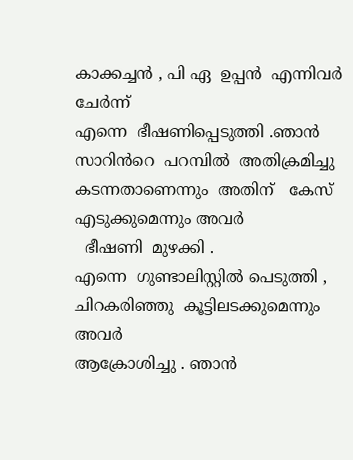കാക്കച്ചൻ , പി ഏ  ഉപ്പൻ  എന്നിവർ  ചേർന്ന്
എന്നെ  ഭീഷണിപ്പെടുത്തി .ഞാൻ  സാറിൻറെ  പറമ്പിൽ  അതിക്രമിച്ചു  കടന്നതാണെന്നും  അതിന്   കേസ്  എടുക്കുമെന്നും അവർ
  ഭീഷണി  മുഴക്കി .
എന്നെ  ഗുണ്ടാലിസ്റ്റിൽ പെടുത്തി , ചിറകരിഞ്ഞു  കൂട്ടിലടക്കുമെന്നും  അവർ
ആക്രോശിച്ചു . ഞാൻ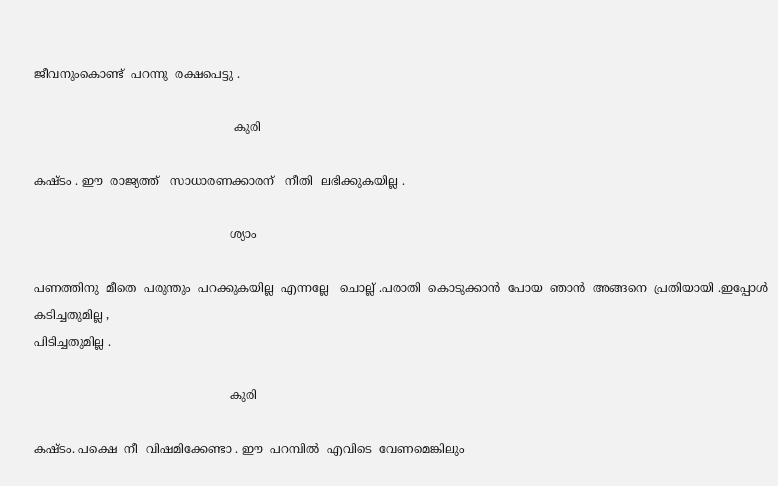ജീവനുംകൊണ്ട്  പറന്നു  രക്ഷപെട്ടു .

                                                      കുരി

കഷ്ടം . ഈ  രാജ്യത്ത്   സാധാരണക്കാരന്‌   നീതി  ലഭിക്കുകയില്ല .

                                                     ശ്യാം

പണത്തിനു  മീതെ  പരുന്തും  പറക്കുകയില്ല  എന്നല്ലേ   ചൊല്ല് .പരാതി  കൊടുക്കാൻ  പോയ  ഞാൻ  അങ്ങനെ  പ്രതിയായി .ഇപ്പോൾ   കടിച്ചതുമില്ല ,
പിടിച്ചതുമില്ല .

                                                     കുരി

കഷ്ടം. പക്ഷെ  നീ  വിഷമിക്കേണ്ടാ . ഈ  പറമ്പിൽ  എവിടെ  വേണമെങ്കിലും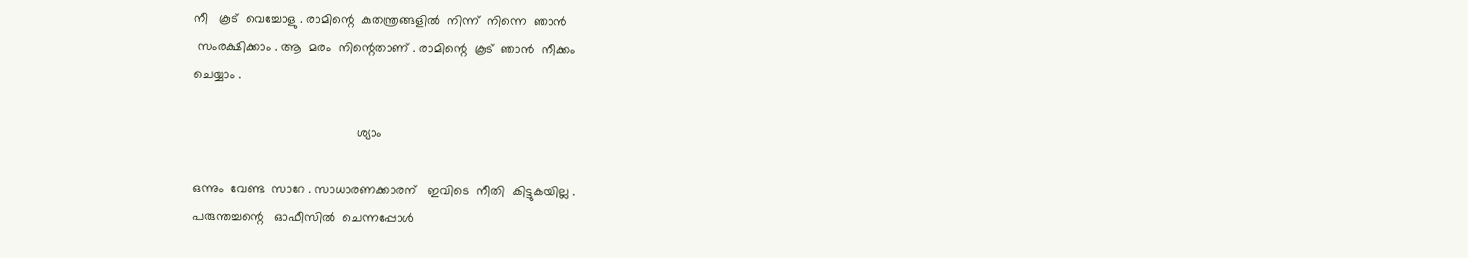നീ   കൂട്  വെച്ചോളു . രാമിന്റെ  കുതന്ത്രങ്ങളിൽ  നിന്ന്  നിന്നെ  ഞാൻ
 സംരക്ഷിക്കാം . ആ  മരം  നിന്റെതാണ് . രാമിന്റെ  കൂട്  ഞാൻ  നീക്കം
ചെയ്യാം .

                                              ശ്യാം

ഒന്നും  വേണ്ട  സാറേ . സാധാരണക്കാരന്   ഇവിടെ  നീതി  കിട്ടുകയില്ല .
പരുന്തച്ചന്റെ   ഓഫീസിൽ  ചെന്നപ്പോൾ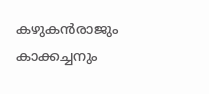കഴുകൻരാജും  കാക്കച്ചനും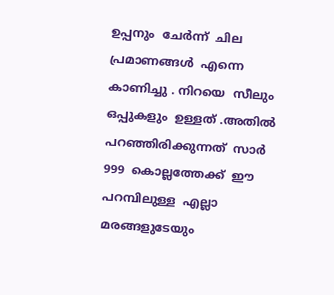ഉപ്പനും  ചേർന്ന്  ചില  പ്രമാണങ്ങൾ  എന്നെ  കാണിച്ചു . നിറയെ  സീലും
ഒപ്പുകളും  ഉള്ളത് .അതിൽ  പറഞ്ഞിരിക്കുന്നത്  സാർ  999  കൊല്ലത്തേക്ക്  ഈ
പറമ്പിലുള്ള  എല്ലാ  മരങ്ങളുടേയും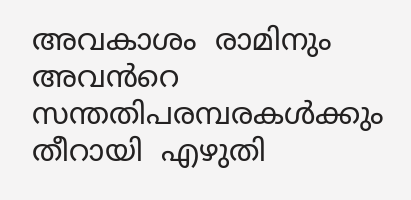അവകാശം  രാമിനും  അവൻറെ
സന്തതിപരമ്പരകൾക്കും  തീറായി  എഴുതി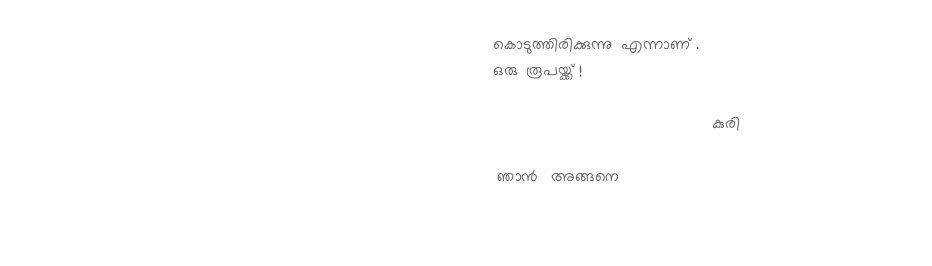കൊടുത്തിരിക്കുന്നു  എന്നാണ് .
ഒരു  രൂപയ്ക്ക് !

                                                  കുരി

 ഞാൻ   അങ്ങനെ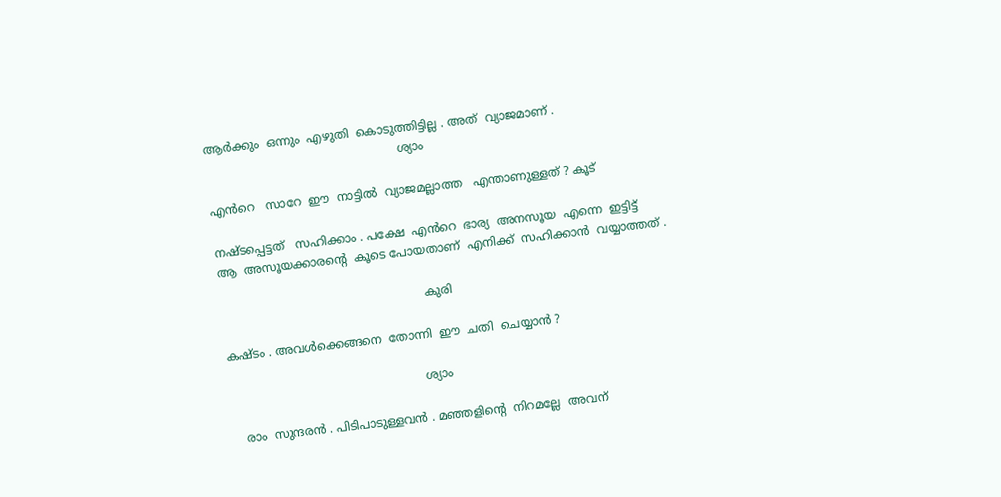ആർക്കും  ഒന്നും  എഴുതി  കൊടുത്തിട്ടില്ല . അത്  വ്യാജമാണ് .
                                                    ശ്യാം

എൻറെ   സാറേ  ഈ  നാട്ടിൽ  വ്യാജമല്ലാത്ത   എന്താണുള്ളത് ? കൂട്

നഷ്ടപ്പെട്ടത്   സഹിക്കാം . പക്ഷേ  എൻറെ  ഭാര്യ  അനസൂയ  എന്നെ  ഇട്ടിട്ട്
ആ  അസൂയക്കാരന്റെ  കൂടെ പോയതാണ്  എനിക്ക്  സഹിക്കാൻ  വയ്യാത്തത് .

                                                       കുരി

കഷ്ടം . അവൾക്കെങ്ങനെ  തോന്നി  ഈ  ചതി  ചെയ്യാൻ ?

                                                     ശ്യാം

   രാം  സുന്ദരൻ . പിടിപാടുള്ളവൻ . മഞ്ഞളിന്റെ  നിറമല്ലേ  അവന്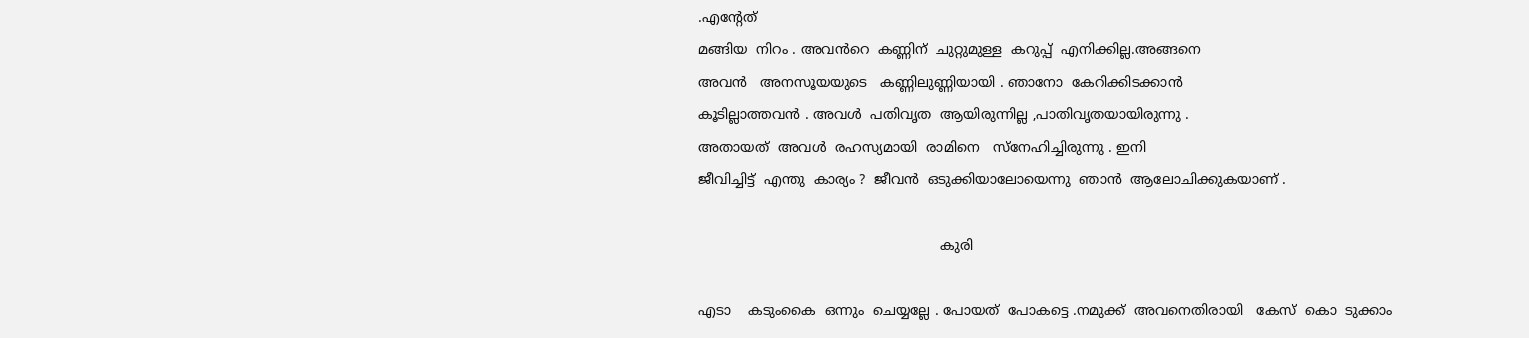.എന്റേത്
മങ്ങിയ  നിറം . അവൻറെ  കണ്ണിന്  ചുറ്റുമുള്ള  കറുപ്പ്  എനിക്കില്ല.അങ്ങനെ
അവൻ   അനസൂയയുടെ   കണ്ണിലുണ്ണിയായി . ഞാനോ  കേറിക്കിടക്കാൻ
കൂടില്ലാത്തവൻ . അവൾ  പതിവൃത  ആയിരുന്നില്ല ,പാതിവൃതയായിരുന്നു .
അതായത്  അവൾ  രഹസ്യമായി  രാമിനെ   സ്നേഹിച്ചിരുന്നു . ഇനി
ജീവിച്ചിട്ട്  എന്തു  കാര്യം ?  ജീവൻ  ഒടുക്കിയാലോയെന്നു  ഞാൻ  ആലോചിക്കുകയാണ് .

                                                        കുരി

എടാ    കടുംകൈ  ഒന്നും  ചെയ്യല്ലേ . പോയത്  പോകട്ടെ .നമുക്ക്  അവനെതിരായി   കേസ്  കൊ  ടുക്കാം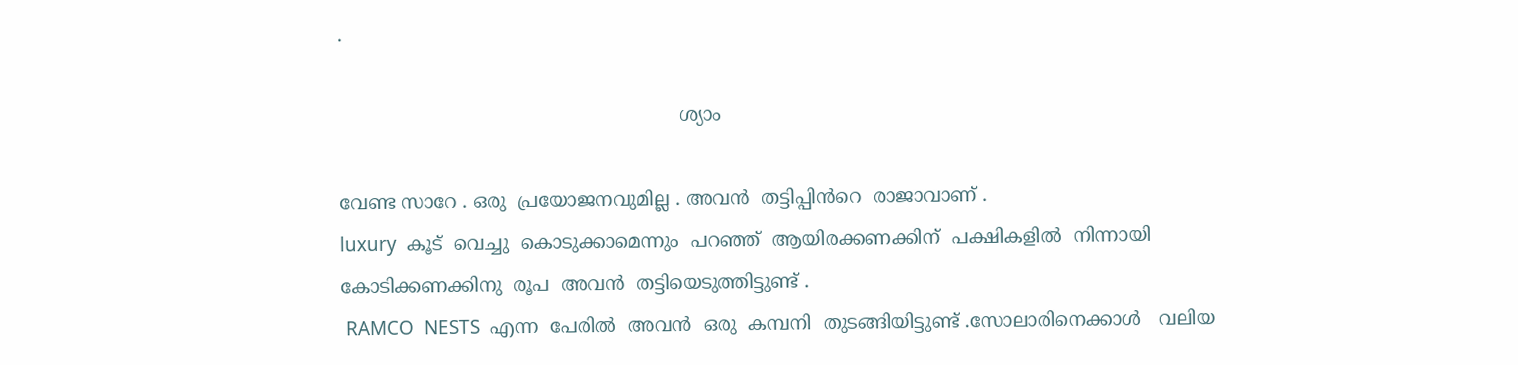.

                                                          ശ്യാം

വേണ്ട സാറേ . ഒരു  പ്രയോജനവുമില്ല . അവൻ  തട്ടിപ്പിൻറെ  രാജാവാണ് .
luxury  കൂട്  വെച്ചു  കൊടുക്കാമെന്നും  പറഞ്ഞ്  ആയിരക്കണക്കിന്  പക്ഷികളിൽ  നിന്നായി   കോടിക്കണക്കിനു  രൂപ  അവൻ  തട്ടിയെടുത്തിട്ടുണ്ട് .
 RAMCO  NESTS  എന്ന  പേരിൽ  അവൻ  ഒരു  കമ്പനി  തുടങ്ങിയിട്ടുണ്ട് .സോലാരിനെക്കാൾ   വലിയ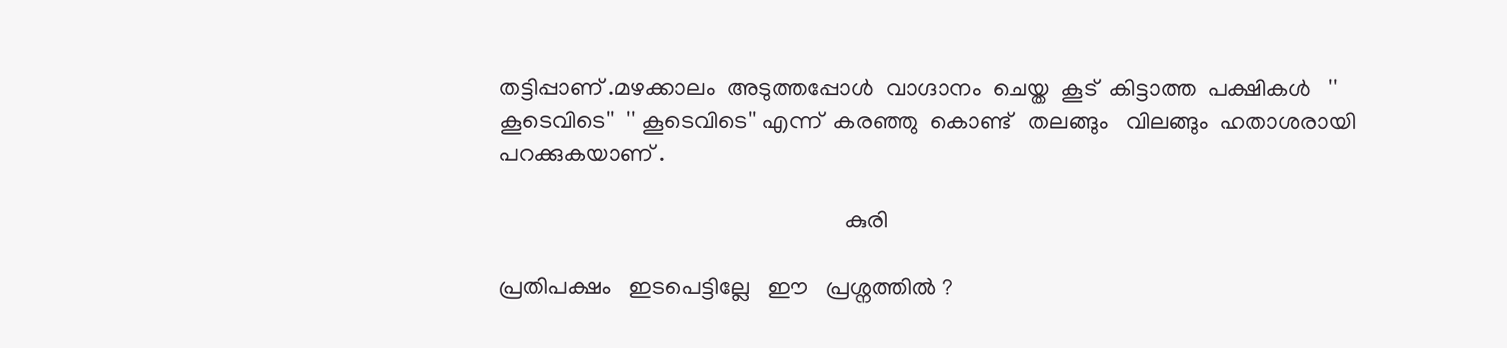തട്ടിപ്പാണ് .മഴക്കാലം  അടുത്തപ്പോൾ  വാഗ്ദാനം  ചെയ്ത  കൂട്  കിട്ടാത്ത  പക്ഷികൾ   '' കൂടെവിടെ''  '' കൂടെവിടെ'' എന്ന്  കരഞ്ഞു  കൊണ്ട്   തലങ്ങും   വിലങ്ങും  ഹതാശരായി   പറക്കുകയാണ് .

                                                           കുരി

പ്രതിപക്ഷം   ഇടപെട്ടില്ലേ   ഈ   പ്രശ്നത്തിൽ ?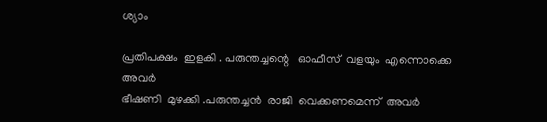ശ്യാം

പ്രതിപക്ഷം  ഇളകി . പരുന്തച്ചന്റെ   ഓഫീസ്  വളയും  എന്നൊക്കെ  അവർ
ഭീഷണി  മുഴക്കി .പരുന്തച്ചൻ  രാജി  വെക്കണമെന്ന്  അവർ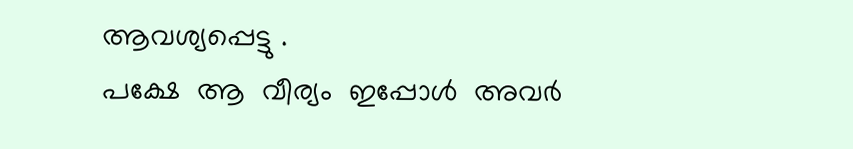ആവശ്യപ്പെട്ടു .
പക്ഷേ  ആ  വീര്യം  ഇപ്പോൾ  അവർ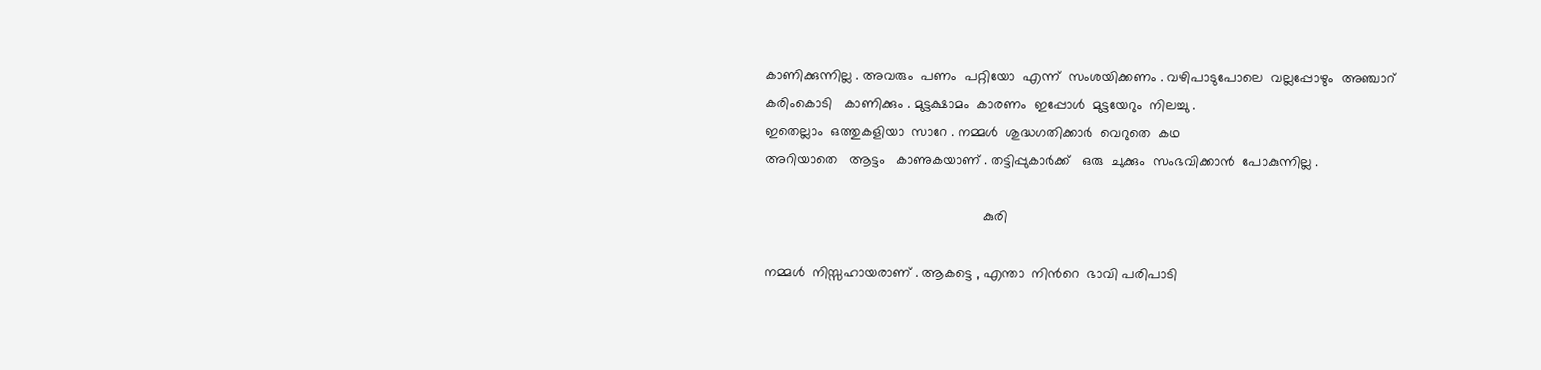കാണിക്കുന്നില്ല . അവരും  പണം  പറ്റിയോ  എന്ന്  സംശയിക്കണം . വഴിപാടുപോലെ  വല്ലപ്പോഴും  അഞ്ചാറ്
കരിംകൊടി   കാണിക്കും . മുട്ടക്ഷാമം  കാരണം  ഇപ്പോൾ  മുട്ടയേറും  നിലച്ചു .
ഇതെല്ലാം  ഒത്തുകളിയാ  സാറേ . നമ്മൾ  ശുദ്ധഗതിക്കാർ  വെറുതെ  കഥ
അറിയാതെ   ആട്ടം   കാണുകയാണ് . തട്ടിപ്പുകാർക്ക്   ഒരു  ചുക്കും  സംഭവിക്കാൻ  പോകുന്നില്ല .

                                                         കുരി

നമ്മൾ  നിസ്സഹായരാണ് . ആകട്ടെ , എന്താ  നിൻറെ  ഭാവി പരിപാടി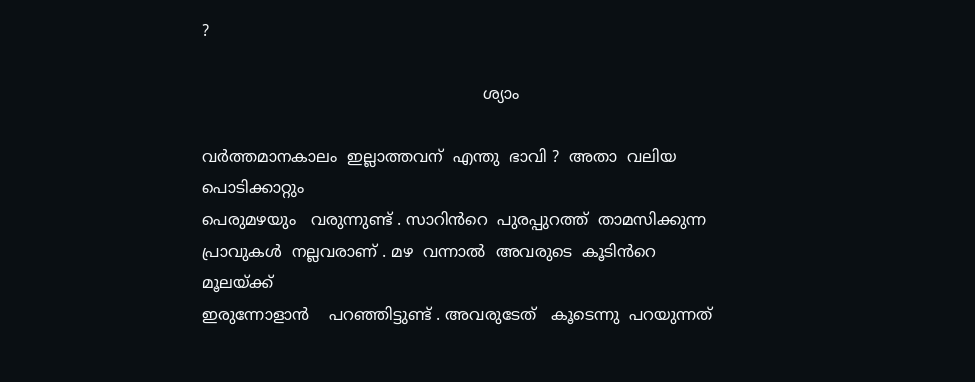?

                                                         ശ്യാം

വർത്തമാനകാലം  ഇല്ലാത്തവന്  എന്തു  ഭാവി ?  അതാ  വലിയ  പൊടിക്കാറ്റും
പെരുമഴയും   വരുന്നുണ്ട് . സാറിൻറെ  പുരപ്പുറത്ത്  താമസിക്കുന്ന  പ്രാവുകൾ  നല്ലവരാണ് . മഴ  വന്നാൽ  അവരുടെ  കൂടിൻറെ  മൂലയ്ക്ക്
ഇരുന്നോളാൻ    പറഞ്ഞിട്ടുണ്ട് . അവരുടേത്   കൂടെന്നു  പറയുന്നത്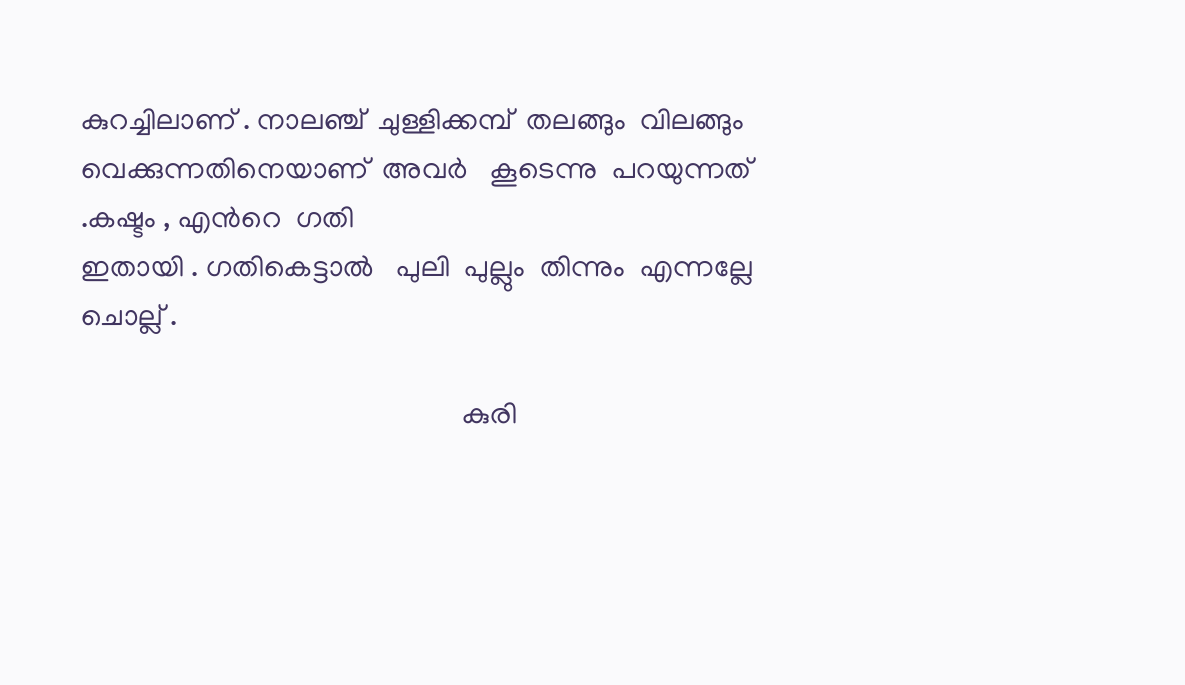കുറച്ചിലാണ് . നാലഞ്ച്  ചുള്ളിക്കമ്പ്  തലങ്ങും  വിലങ്ങും  വെക്കുന്നതിനെയാണ്  അവർ   കൂടെന്നു  പറയുന്നത് .കഷ്ടം , എൻറെ  ഗതി
ഇതായി . ഗതികെട്ടാൽ   പുലി  പുല്ലും  തിന്നും  എന്നല്ലേ  ചൊല്ല് .

                                                    കുരി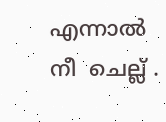എന്നാൽ  നീ  ചെല്ല് .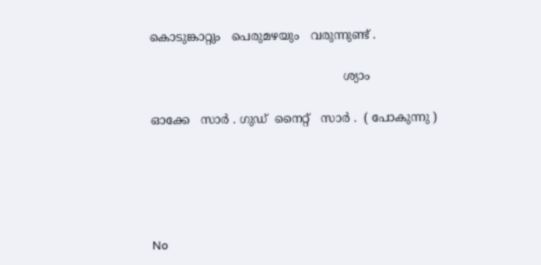കൊടുങ്കാറ്റും   പെരുമഴയും   വരുന്നുണ്ട് .

                                                    ശ്യാം

ഓക്കേ   സാർ . ഗുഡ്  നൈറ്റ്‌   സാർ .  ( പോകുന്നു )





No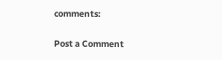comments:

Post a Comment